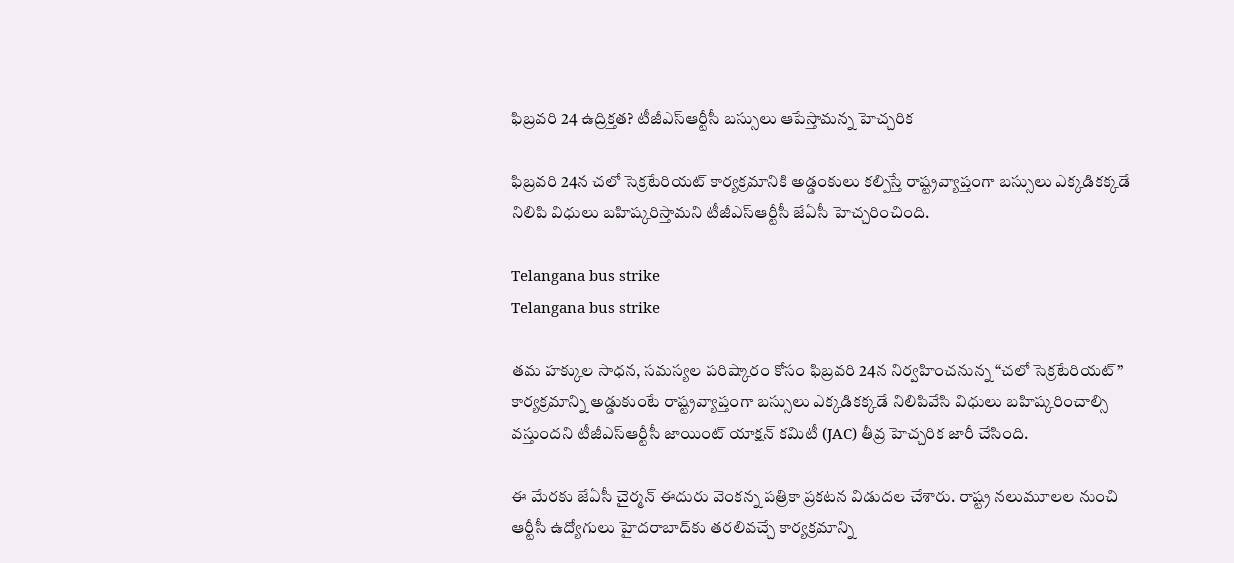ఫిబ్రవరి 24 ఉద్రిక్తత? టీజీఎస్ఆర్టీసీ బస్సులు ఆపేస్తామన్న హెచ్చరిక

ఫిబ్రవరి 24న చలో సెక్రటేరియట్ కార్యక్రమానికి అడ్డంకులు కల్పిస్తే రాష్ట్రవ్యాప్తంగా బస్సులు ఎక్కడికక్కడే నిలిపి విధులు బహిష్కరిస్తామని టీజీఎస్ఆర్టీసీ జేఏసీ హెచ్చరించింది.

Telangana bus strike
Telangana bus strike

తమ హక్కుల సాధన, సమస్యల పరిష్కారం కోసం ఫిబ్రవరి 24న నిర్వహించనున్న “చలో సెక్రటేరియట్” కార్యక్రమాన్ని అడ్డుకుంటే రాష్ట్రవ్యాప్తంగా బస్సులు ఎక్కడికక్కడే నిలిపివేసి విధులు బహిష్కరించాల్సి వస్తుందని టీజీఎస్ఆర్టీసీ జాయింట్ యాక్షన్ కమిటీ (JAC) తీవ్ర హెచ్చరిక జారీ చేసింది.

ఈ మేరకు జేఏసీ చైర్మన్ ఈదురు వెంకన్న పత్రికా ప్రకటన విడుదల చేశారు. రాష్ట్ర నలుమూలల నుంచి ఆర్టీసీ ఉద్యోగులు హైదరాబాద్‌కు తరలివచ్చే కార్యక్రమాన్ని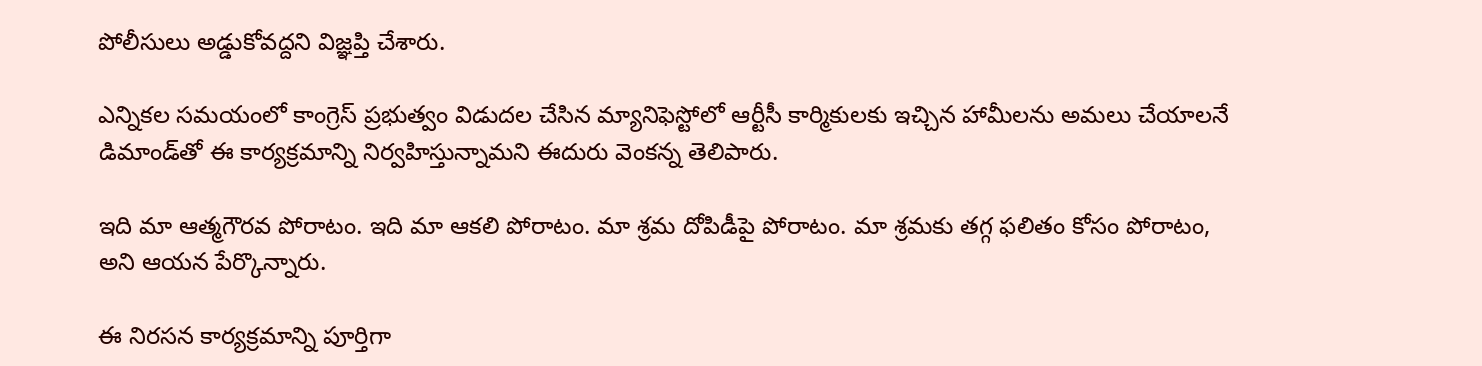పోలీసులు అడ్డుకోవద్దని విజ్ఞప్తి చేశారు.

ఎన్నికల సమయంలో కాంగ్రెస్ ప్రభుత్వం విడుదల చేసిన మ్యానిఫెస్టోలో ఆర్టీసీ కార్మికులకు ఇచ్చిన హామీలను అమలు చేయాలనే డిమాండ్‌తో ఈ కార్యక్రమాన్ని నిర్వహిస్తున్నామని ఈదురు వెంకన్న తెలిపారు.

ఇది మా ఆత్మగౌరవ పోరాటం. ఇది మా ఆకలి పోరాటం. మా శ్రమ దోపిడీపై పోరాటం. మా శ్రమకు తగ్గ ఫలితం కోసం పోరాటం, అని ఆయన పేర్కొన్నారు.

ఈ నిరసన కార్యక్రమాన్ని పూర్తిగా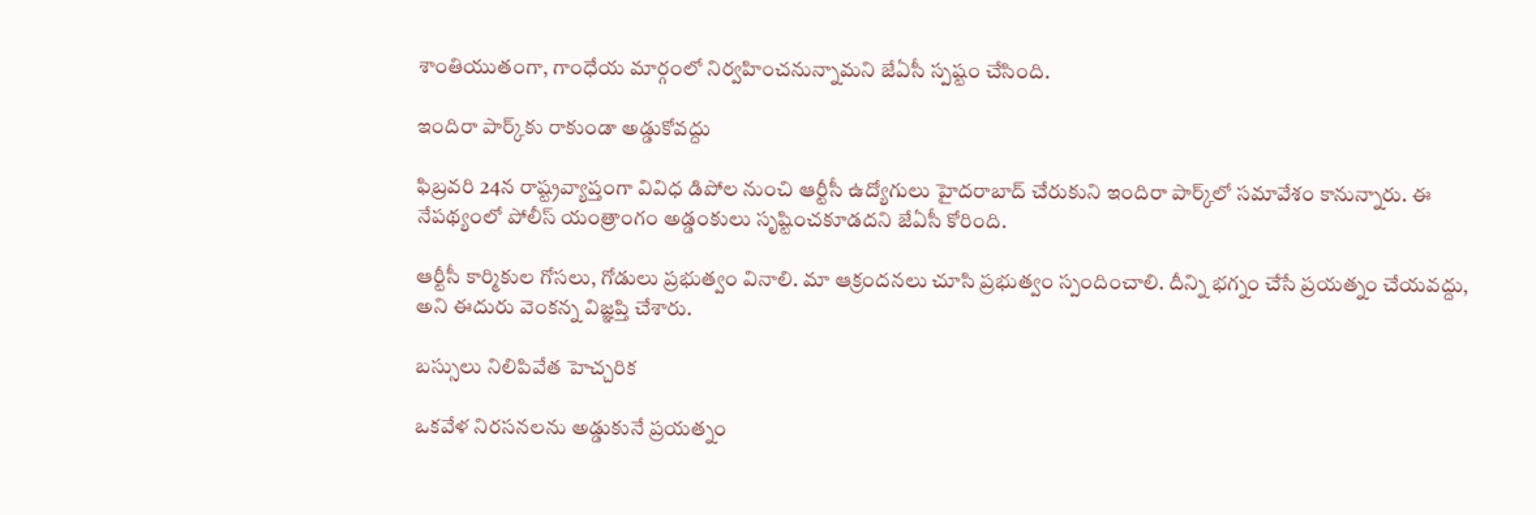శాంతియుతంగా, గాంధేయ మార్గంలో నిర్వహించనున్నామని జేఏసీ స్పష్టం చేసింది.

ఇందిరా పార్క్‌కు రాకుండా అడ్డుకోవద్దు

ఫిబ్రవరి 24న రాష్ట్రవ్యాప్తంగా వివిధ డిపోల నుంచి ఆర్టీసీ ఉద్యోగులు హైదరాబాద్ చేరుకుని ఇందిరా పార్క్‌లో సమావేశం కానున్నారు. ఈ నేపథ్యంలో పోలీస్ యంత్రాంగం అడ్డంకులు సృష్టించకూడదని జేఏసీ కోరింది.

ఆర్టీసీ కార్మికుల గోసలు, గోడులు ప్రభుత్వం వినాలి. మా ఆక్రందనలు చూసి ప్రభుత్వం స్పందించాలి. దీన్ని భగ్నం చేసే ప్రయత్నం చేయవద్దు, అని ఈదురు వెంకన్న విజ్ఞప్తి చేశారు.

బస్సులు నిలిపివేత హెచ్చరిక

ఒకవేళ నిరసనలను అడ్డుకునే ప్రయత్నం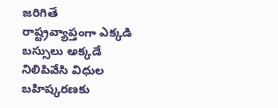జరిగితే రాష్ట్రవ్యాప్తంగా ఎక్కడి బస్సులు అక్కడే నిలిపివేసి విధుల బహిష్కరణకు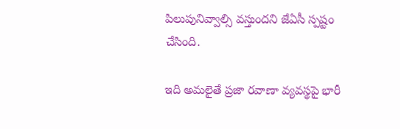పిలుపునివ్వాల్సి వస్తుందని జేఏసీ స్పష్టం చేసింది.

ఇది అమలైతే ప్రజా రవాణా వ్యవస్థపై భారీ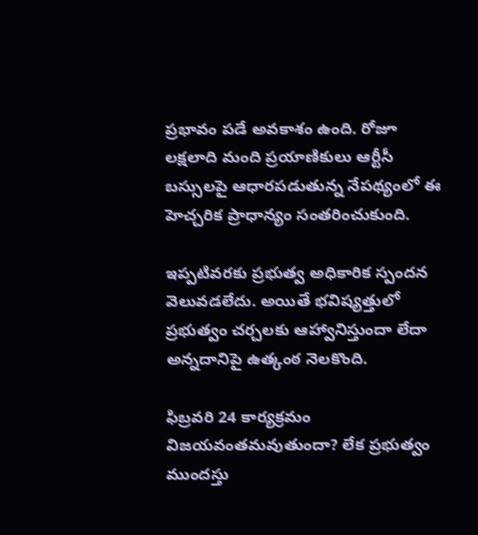ప్రభావం పడే అవకాశం ఉంది. రోజూ లక్షలాది మంది ప్రయాణికులు ఆర్టీసీ బస్సులపై ఆధారపడుతున్న నేపథ్యంలో ఈ హెచ్చరిక ప్రాధాన్యం సంతరించుకుంది.

ఇప్పటివరకు ప్రభుత్వ అధికారిక స్పందన వెలువడలేదు. అయితే భవిష్యత్తులో ప్రభుత్వం చర్చలకు ఆహ్వానిస్తుందా లేదా అన్నదానిపై ఉత్కంఠ నెలకొంది.

ఫిబ్రవరి 24 కార్యక్రమం విజయవంతమవుతుందా? లేక ప్రభుత్వం ముందస్తు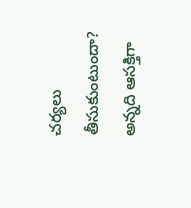చర్యలు తీసుకుంటుందా? అన్నది ఆసక్తిగా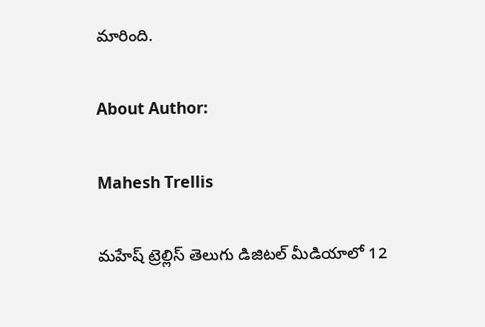మారింది.

About Author:

Mahesh Trellis

మహేష్ ట్రెల్లిస్ తెలుగు డిజిటల్ మీడియాలో 12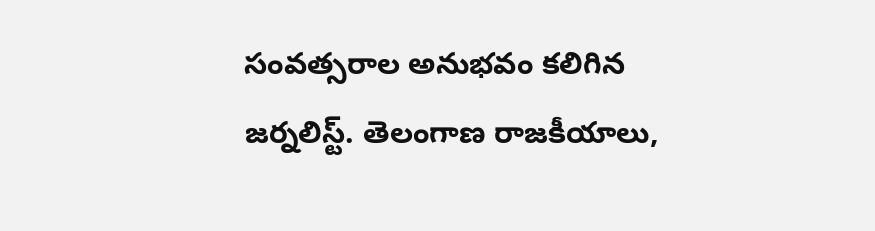సంవత్సరాల అనుభవం కలిగిన జర్నలిస్ట్‌. తెలంగాణ రాజకీయాలు,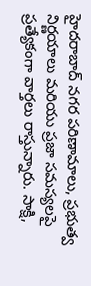హైదరాబాద్ నగర పరిణామాలు, ప్రభుత్వ నిర్ణయాలు మరియు ప్రజా సమస్యలపై ప్రత్యేకంగా వార్తలు రాస్తున్నారు. సాక్షి,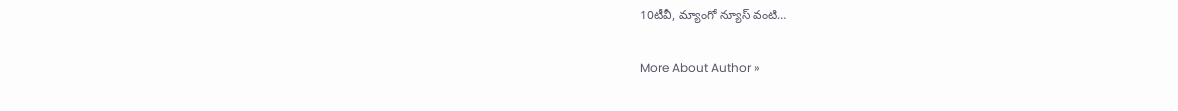10టీవీ, మ్యాంగో న్యూస్ వంటి…

More About Author »